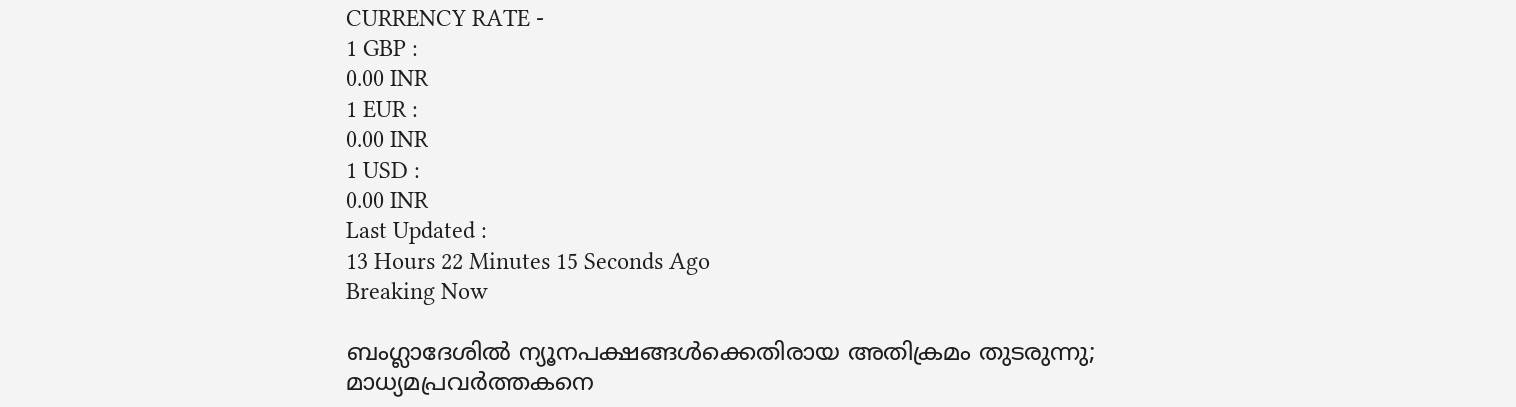CURRENCY RATE -
1 GBP :
0.00 INR
1 EUR :
0.00 INR
1 USD :
0.00 INR
Last Updated :
13 Hours 22 Minutes 15 Seconds Ago
Breaking Now

ബംഗ്ലാദേശില്‍ ന്യൂനപക്ഷങ്ങള്‍ക്കെതിരായ അതിക്രമം തുടരുന്നു; മാധ്യമപ്രവര്‍ത്തകനെ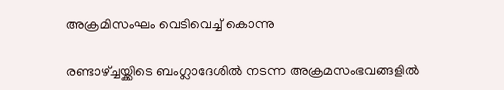അക്രമിസംഘം വെടിവെച്ച് കൊന്നു

രണ്ടാഴ്ച്ചയ്ക്കിടെ ബംഗ്ലാദേശില്‍ നടന്ന അക്രമസംഭവങ്ങളില്‍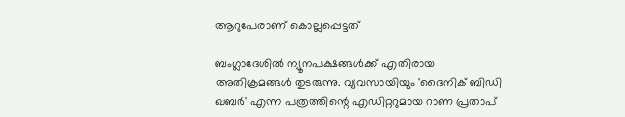ആറുപേരാണ് കൊല്ലപ്പെട്ടത്

ബംഗ്ലാദേശില്‍ ന്യൂനപക്ഷങ്ങള്‍ക്ക് എതിരായ അതിക്രമങ്ങള്‍ തുടരുന്നു. വ്യവസായിയും 'ദൈനിക് ബിഡി ഖബര്‍' എന്ന പത്രത്തിന്റെ എഡിറ്ററുമായ റാണ പ്രതാപ്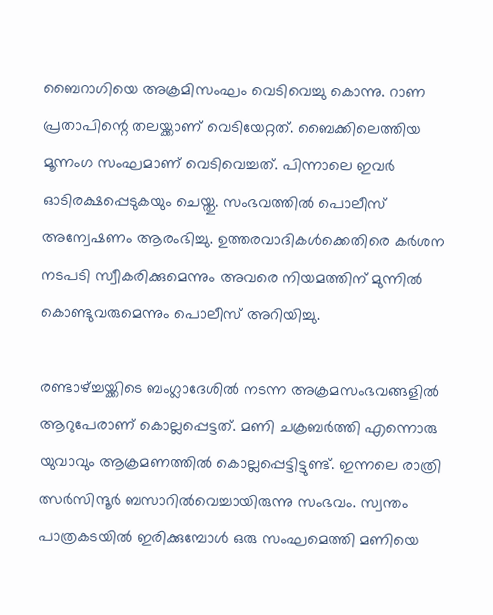ബൈറാഗിയെ അക്രമിസംഘം വെടിവെച്ചു കൊന്നു. റാണ പ്രതാപിന്റെ തലയ്ക്കാണ് വെടിയേറ്റത്. ബൈക്കിലെത്തിയ മൂന്നംഗ സംഘമാണ് വെടിവെച്ചത്. പിന്നാലെ ഇവര്‍ ഓടിരക്ഷപ്പെടുകയും ചെയ്തു. സംഭവത്തില്‍ പൊലീസ് അന്വേഷണം ആരംഭിച്ചു. ഉത്തരവാദികള്‍ക്കെതിരെ കര്‍ശന നടപടി സ്വീകരിക്കുമെന്നും അവരെ നിയമത്തിന് മുന്നില്‍ കൊണ്ടുവരുമെന്നും പൊലീസ് അറിയിച്ചു.

രണ്ടാഴ്ച്ചയ്ക്കിടെ ബംഗ്ലാദേശില്‍ നടന്ന അക്രമസംഭവങ്ങളില്‍ ആറുപേരാണ് കൊല്ലപ്പെട്ടത്. മണി ചക്രബര്‍ത്തി എന്നൊരു യുവാവും ആക്രമണത്തില്‍ കൊല്ലപ്പെട്ടിട്ടുണ്ട്. ഇന്നലെ രാത്രി ത്സര്‍സിന്ദൂര്‍ ബസാറില്‍വെച്ചായിരുന്നു സംഭവം. സ്വന്തം പാത്രകടയില്‍ ഇരിക്കുമ്പോള്‍ ഒരു സംഘമെത്തി മണിയെ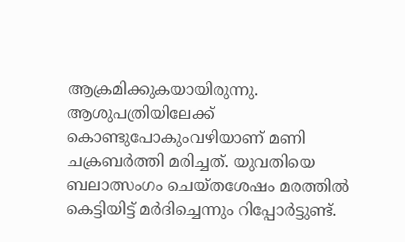ആക്രമിക്കുകയായിരുന്നു. ആശുപത്രിയിലേക്ക് കൊണ്ടുപോകുംവഴിയാണ് മണി ചക്രബര്‍ത്തി മരിച്ചത്. യുവതിയെ ബലാത്സംഗം ചെയ്തശേഷം മരത്തില്‍ കെട്ടിയിട്ട് മര്‍ദിച്ചെന്നും റിപ്പോര്‍ട്ടുണ്ട്.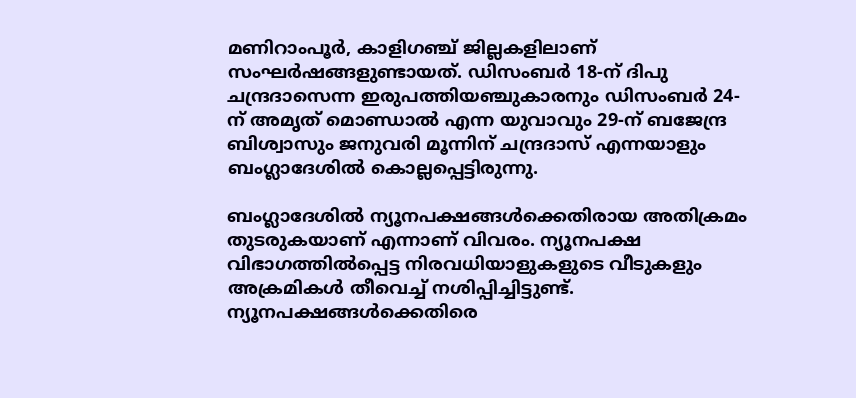മണിറാംപൂര്‍, കാളിഗഞ്ച് ജില്ലകളിലാണ് സംഘര്‍ഷങ്ങളുണ്ടായത്. ഡിസംബര്‍ 18-ന് ദിപു ചന്ദ്രദാസെന്ന ഇരുപത്തിയഞ്ചുകാരനും ഡിസംബര്‍ 24-ന് അമൃത് മൊണ്ഡാല്‍ എന്ന യുവാവും 29-ന് ബജേന്ദ്ര ബിശ്വാസും ജനുവരി മൂന്നിന് ചന്ദ്രദാസ് എന്നയാളും ബംഗ്ലാദേശില്‍ കൊല്ലപ്പെട്ടിരുന്നു.

ബംഗ്ലാദേശില്‍ ന്യൂനപക്ഷങ്ങള്‍ക്കെതിരായ അതിക്രമം തുടരുകയാണ് എന്നാണ് വിവരം. ന്യൂനപക്ഷ വിഭാഗത്തില്‍പ്പെട്ട നിരവധിയാളുകളുടെ വീടുകളും അക്രമികള്‍ തീവെച്ച് നശിപ്പിച്ചിട്ടുണ്ട്. ന്യൂനപക്ഷങ്ങള്‍ക്കെതിരെ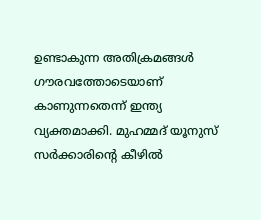ഉണ്ടാകുന്ന അതിക്രമങ്ങള്‍ ഗൗരവത്തോടെയാണ് കാണുന്നതെന്ന് ഇന്ത്യ വ്യക്തമാക്കി. മുഹമ്മദ് യൂനുസ് സര്‍ക്കാരിന്റെ കീഴില്‍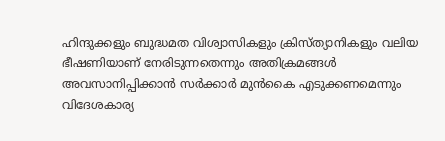ഹിന്ദുക്കളും ബുദ്ധമത വിശ്വാസികളും ക്രിസ്ത്യാനികളും വലിയ ഭീഷണിയാണ് നേരിടുന്നതെന്നും അതിക്രമങ്ങള്‍ അവസാനിപ്പിക്കാന്‍ സര്‍ക്കാര്‍ മുന്‍കൈ എടുക്കണമെന്നും വിദേശകാര്യ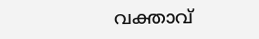വക്താവ്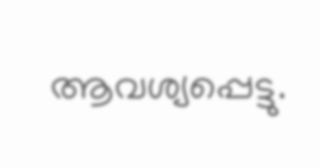ആവശ്യപ്പെട്ടു.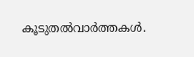കൂടുതല്‍വാര്‍ത്തകള്‍.